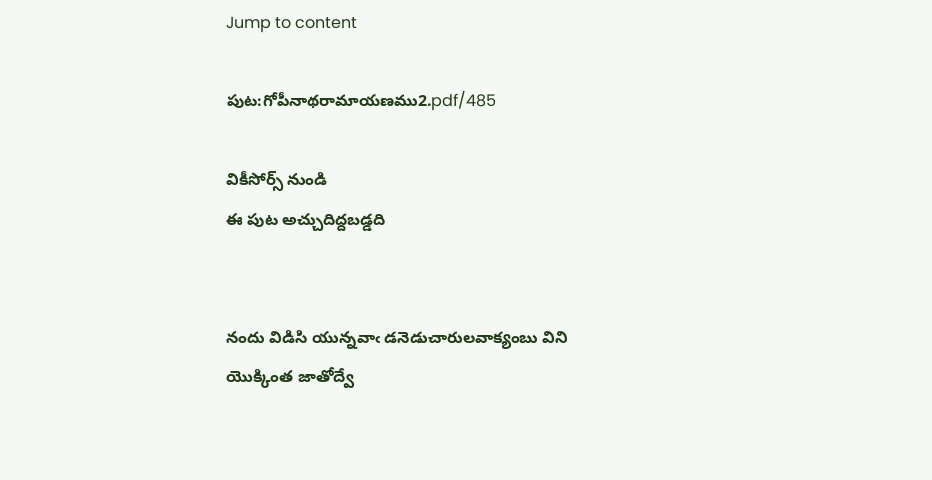Jump to content

పుట:గోపీనాథరామాయణము2.pdf/485

వికీసోర్స్ నుండి
ఈ పుట అచ్చుదిద్దబడ్డది


నందు విడిసి యున్నవాఁ డనెడుచారులవాక్యంబు విని యొక్కింత జాతోద్వే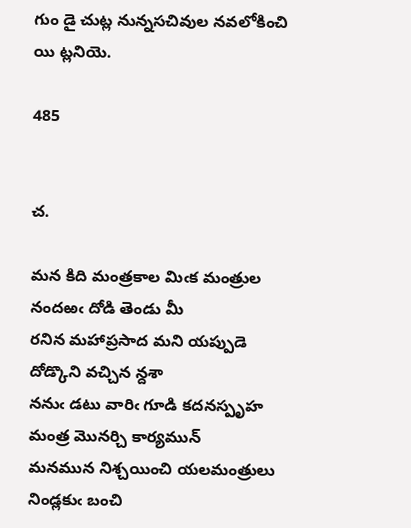గుం డై చుట్ల నున్నసచివుల నవలోకించి యి ట్లనియె.

485


చ.

మన కిది మంత్రకాల మిఁక మంత్రుల నందఱఁ దోడి తెండు మీ
రనిన మహాప్రసాద మని యప్పుడె దోడ్కొని వచ్చిన న్దశా
ననుఁ డటు వారిఁ గూడి కదనస్పృహ మంత్ర మొనర్చి కార్యమున్
మనమున నిశ్చయించి యలమంత్రులు నిండ్లకుఁ బంచి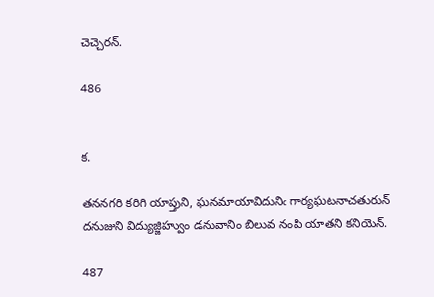చెచ్చెరన్.

486


క.

తననగరి కరిగి యాప్తుని, ఘనమాయావిదునిఁ గార్యఘటనాచతురున్
దనుజుని విద్యుజ్జిహ్వుం డనువానిం బిలువ నంపి యాతని కనియెన్.

487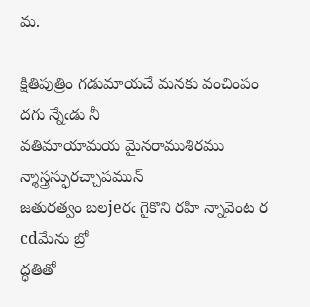మ.

క్షితిపుత్రిం గడుమాయచే మనకు వంచింపం దగు న్నేఁడు నీ
వతిమాయామయ మైనరాముశిరము న్శాస్త్రస్ఫురచ్చాపమున్
జతురత్వం బలjeరఁ గైకొని రహి న్నావెంట ర cdమేను బ్రో
ద్ధతితో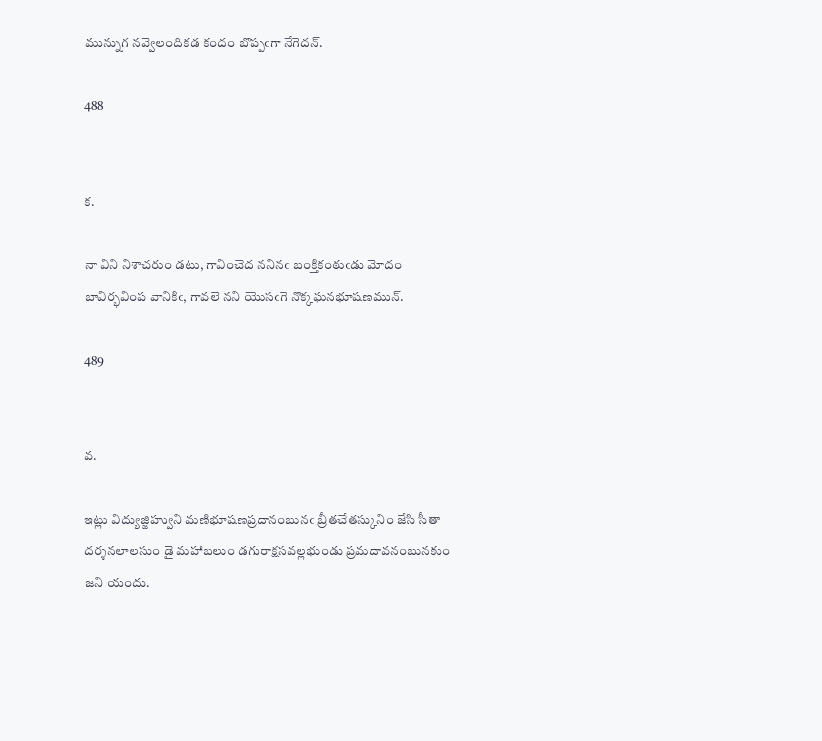మున్నుగ నవ్వెలందికడ కందం బొప్పఁగా నేగెదన్.

488


క.

నా విని నిశాచరుం డటు, గావించెద ననినఁ బంక్తికంఠుఁడు మోదం
బావిర్భవింప వానికిఁ, గావలె నని యొసఁగె నొక్కఘనభూషణమున్.

489


వ.

ఇట్లు విద్యుజ్జిహ్వుని మణిభూషణప్రదానంబునఁ బ్రీతచేతస్కునిం జేసి సీతా
దర్శనలాలసుం డై మహాబలుం డగురాక్షసవల్లభుండు ప్రమదావనంబునకుం
జని యందు.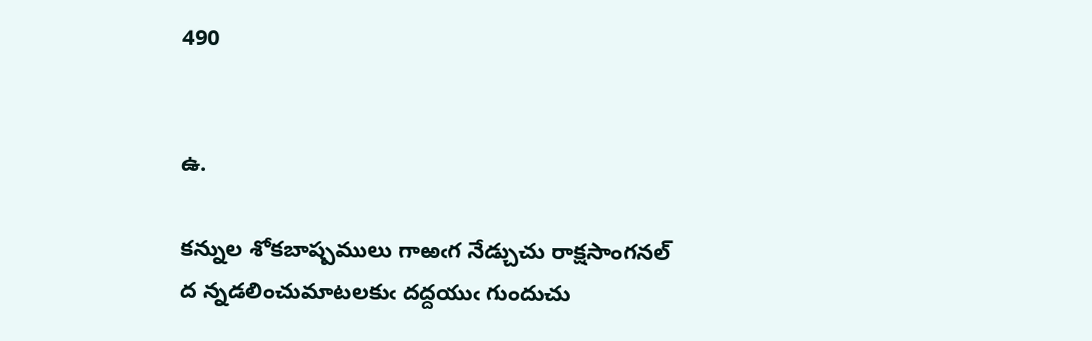490


ఉ.

కన్నుల శోకబాష్పములు గాఱఁగ నేడ్చుచు రాక్షసాంగనల్
ద న్నడలించుమాటలకుఁ దద్దయుఁ గుందుచు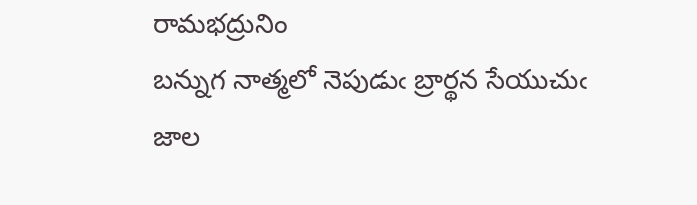రామభద్రునిం
బన్నుగ నాత్మలో నెపుడుఁ బ్రార్థన సేయుచుఁ జాల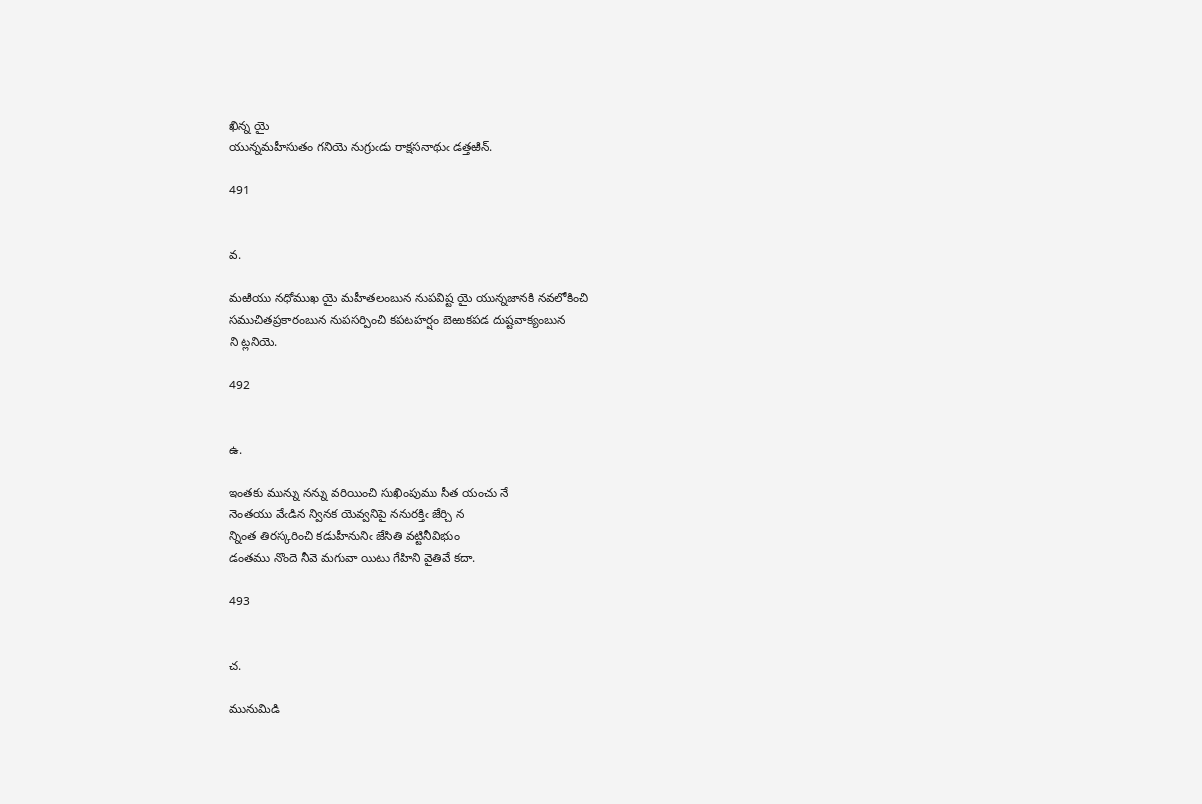ఖిన్న యై
యున్నమహీసుతం గనియె నుగ్రుఁడు రాక్షసనాథుఁ డత్తఱిన్.

491


వ.

మఱియు నధోముఖ యై మహీతలంబున నుపవిష్ట యై యున్నజానకి నవలోకించి
సముచితప్రకారంబున నుపసర్పించి కపటహర్షం బెఱుకపడ దుష్టవాక్యంబున
ని ట్లనియె.

492


ఉ.

ఇంతకు మున్ను నన్ను వరియించి సుఖింపుము సీత యంచు నే
నెంతయు వేఁడిన న్వినక యెవ్వనిపై ననురక్తిఁ జేర్చి న
న్నింత తిరస్కరించి కడుహీనునిఁ జేసితి వట్టినీవిభుం
డంతము నొందె నీవె మగువా యిటు గేహిని వైతివే కదా.

493


చ.

మునుమిడి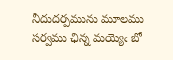నీదుదర్పమును మూలము సర్వము ఛిన్న మయ్యెఁ బో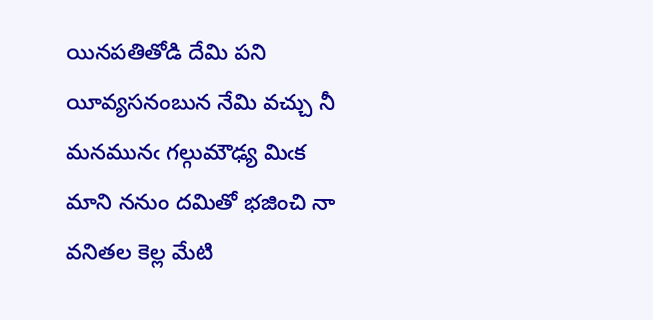యినపతితోడి దేమి పని యీవ్యసనంబున నేమి వచ్చు నీ
మనమునఁ గల్గుమౌఢ్య మిఁక మాని ననుం దమితో భజించి నా
వనితల కెల్ల మేటి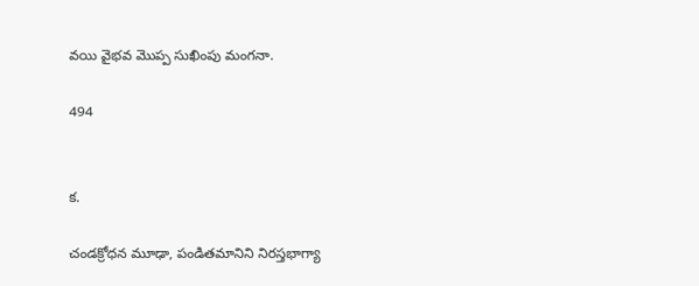వయి వైభవ మొప్ప సుఖింపు మంగనా.

494


క.

చండక్రోధన మూఢా, పండితమానిని నిరస్తభాగ్యా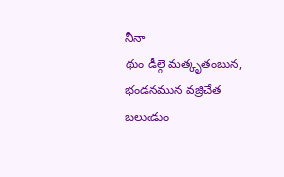నీనా
థుం డీల్గె మత్కృతంబున, భండనమున వజ్రిచేత బలుఁడుం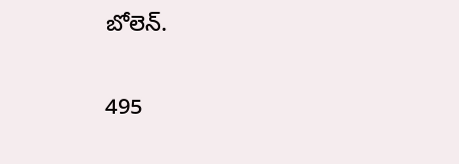బోలెన్.

495